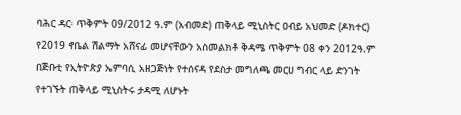ባሕር ዳር፡ ጥቅምት 09/2012 ዓ.ም (አብመድ) ጠቅላይ ሚኒስትር ዐብይ አህመድ (ዶክተር) የ2019 ኖቤል ሽልማት አሸናፊ መሆናቸውን አስመልክቶ ቅዳሜ ጥቅምት 08 ቀን 2012ዓ.ም በጅቡቲ የኢትዮጵያ ኤምባሲ አዘጋጅነት የተሰናዳ የደስታ መግለጫ መርሀ ግብር ላይ ድንገት የተገኙት ጠቅላይ ሚኒስትሩ ታዳሚ ለሆኑት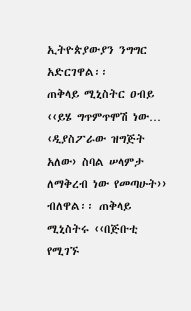ኢትዮጵያውያን ንግግር አድርገዋል፡፡
ጠቅላይ ሚኒስትር ዐብይ ‹‹ይሄ ግጥምጥሞሽ ነው… ‹ዲያስፖራው ዝግጅት አለው› ስባል ሠላምታ ለማቅረብ ነው የመጣሁት›› ብለዋል፡፡ ጠቅላይ ሚኒስትሩ ‹‹በጅቡቲ የሚገኙ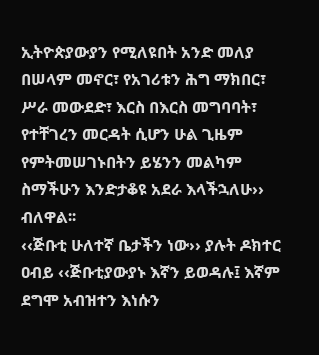ኢትዮጵያውያን የሚለዩበት አንድ መለያ በሠላም መኖር፣ የአገሪቱን ሕግ ማክበር፣ ሥራ መውደድ፣ እርስ በእርስ መግባባት፣ የተቸገረን መርዳት ሲሆን ሁል ጊዜም የምትመሠገኑበትን ይሄንን መልካም ስማችሁን እንድታቆዩ አደራ እላችኋለሁ›› ብለዋል፡፡
‹‹ጅቡቲ ሁለተኛ ቤታችን ነው›› ያሉት ዶክተር ዐብይ ‹‹ጅቡቲያውያኑ እኛን ይወዳሉ፤ እኛም ደግሞ አብዝተን እነሱን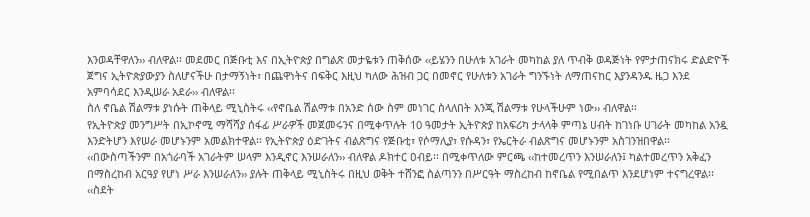እንወዳቸዋለን›› ብለዋል፡፡ መደመር በጅቡቲ እና በኢትዮጵያ በግልጽ መታዬቱን ጠቅሰው ‹‹ይሄንን በሁለቱ አገራት መካከል ያለ ጥብቅ ወዳጅነት የምታጠናክሩ ድልድዮች ጀግና ኢትዮጵያውያን ስለሆናችሁ በታማኝነት፣ በጨዋነትና በፍቅር እዚህ ካለው ሕዝብ ጋር በመኖር የሁለቱን አገራት ግንኙነት ለማጠናከር እያንዳንዱ ዜጋ እንደ አምባሳደር እንዲሠራ አደራ›› ብለዋል፡፡
ስለ ኖቤል ሽልማቱ ያነሱት ጠቅላይ ሚኒስትሩ ‹‹የኖቤል ሽልማቱ በአንድ ሰው ስም መነገር ስላለበት እንጂ ሽልማቱ የሁላችሁም ነው›› ብለዋል፡፡
የኢትዮጵያ መንግሥት በኢኮኖሚ ማሻሻያ ሰፋፊ ሥራዎች መጀመሩንና በሚቀጥሉት 10 ዓመታት ኢትዮጵያ ከአፍሪካ ታላላቅ ምጣኔ ሀብት ከገነቡ ሀገራት መካከል አንዷ እንድትሆን እየሠራ መሆኑንም አመልክተዋል፡፡ የኢትዮጵያ ዕድገትና ብልጽግና የጅቡቲ፣ የሶማሊያ፣ የሱዳን፣ የኤርትራ ብልጽግና መሆኑንም አስገንዝበዋል፡፡
‹‹በውስጣችንም በአጎራባች አገራትም ሠላም እንዲኖር እንሠራለን›› ብለዋል ዶክተር ዐብይ፡፡ በሚቀጥለው ምርጫ ‹‹ከተመረጥን እንሠራለን፤ ካልተመረጥን አቅፈን በማስረከብ አርዓያ የሆነ ሥራ እንሠራለን›› ያሉት ጠቅላይ ሚኒስትሩ በዚህ ወቅት ተሸንፎ ስልጣንን በሥርዓት ማስረከብ ከኖቤል የሚበልጥ እንደሆነም ተናግረዋል፡፡
‹‹ስደት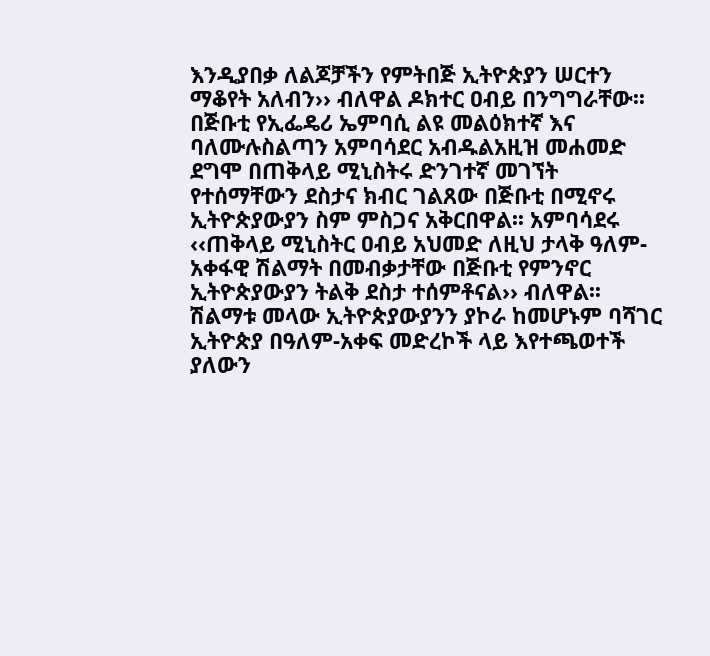እንዲያበቃ ለልጆቻችን የምትበጅ ኢትዮጵያን ሠርተን ማቆየት አለብን›› ብለዋል ዶክተር ዐብይ በንግግራቸው፡፡
በጅቡቲ የኢፌዴሪ ኤምባሲ ልዩ መልዕክተኛ እና ባለሙሉስልጣን አምባሳደር አብዱልአዚዝ መሐመድ ደግሞ በጠቅላይ ሚኒስትሩ ድንገተኛ መገኘት የተሰማቸውን ደስታና ክብር ገልጸው በጅቡቲ በሚኖሩ ኢትዮጵያውያን ስም ምስጋና አቅርበዋል፡፡ አምባሳደሩ ‹‹ጠቅላይ ሚኒስትር ዐብይ አህመድ ለዚህ ታላቅ ዓለም-አቀፋዊ ሽልማት በመብቃታቸው በጅቡቲ የምንኖር ኢትዮጵያውያን ትልቅ ደስታ ተሰምቶናል›› ብለዋል፡፡ ሽልማቱ መላው ኢትዮጵያውያንን ያኮራ ከመሆኑም ባሻገር ኢትዮጵያ በዓለም-አቀፍ መድረኮች ላይ እየተጫወተች ያለውን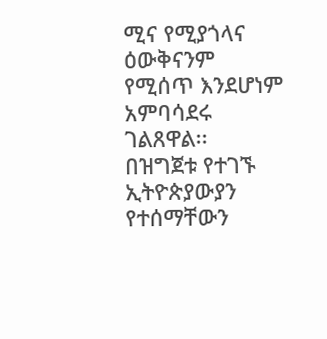ሚና የሚያጎላና ዕውቅናንም የሚሰጥ እንደሆነም አምባሳደሩ ገልጸዋል፡፡
በዝግጀቱ የተገኙ ኢትዮጵያውያን የተሰማቸውን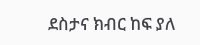ደስታና ክብር ከፍ ያለ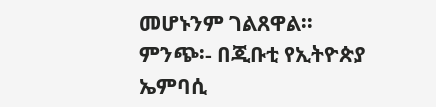መሆኑንም ገልጸዋል፡፡
ምንጭ፡- በጂቡቲ የኢትዮጵያ ኤምባሲ